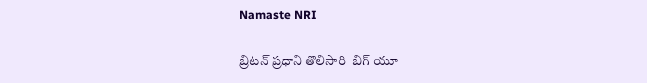Namaste NRI

బ్రిటన్‌ ప్రధాని తొలిసారి  బిగ్‌ యూ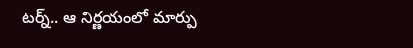టర్న్‌.. ఆ నిర్ణయంలో మార్పు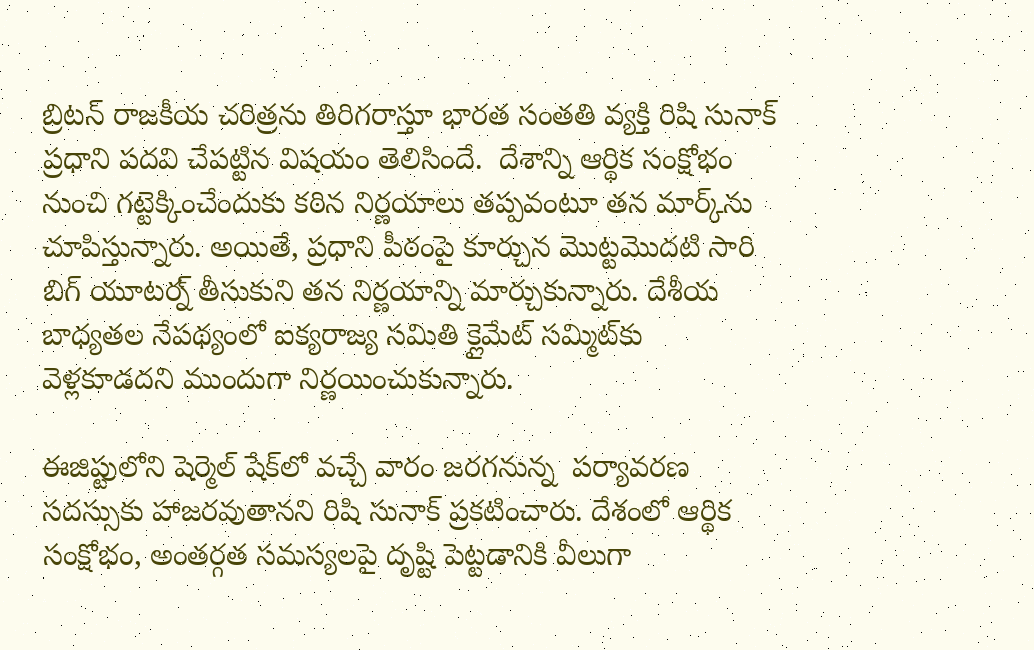బ్రిటన్‌ రాజకీయ చరిత్రను తిరిగరాస్తూ భారత సంతతి వ్యక్తి రిషి సునాక్‌ ప్రధాని పదవి చేపట్టిన విషయం తెలిసిందే.  దేశాన్ని ఆర్థిక సంక్షోభం నుంచి గట్టెక్కించేందుకు కఠిన నిర్ణయాలు తప్పవంటూ తన మార్క్‌ను చూపిస్తున్నారు. అయితే, ప్రధాని పీఠంపై కూర్చున మొట్టమొదటి సారి బిగ్‌ యూటర్న్‌ తీసుకుని తన నిర్ణయాన్ని మార్చుకున్నారు. దేశీయ బాధ్యతల నేపథ్యంలో ఐక్యరాజ్య సమితి క్లైమేట్‌ సమ్మిట్‌కు వెళ్లకూడదని ముందుగా నిర్ణయించుకున్నారు.

ఈజిప్టులోని షెర్మెల్‌ షేక్‌లో వచ్చే వారం జరగనున్న  పర్యావరణ సదస్సుకు హాజరవుతానని రిషి సునాక్‌ ప్రకటించారు. దేశంలో ఆర్థిక సంక్షోభం, అంతర్గత సమస్యలపై దృష్టి పెట్టడానికి వీలుగా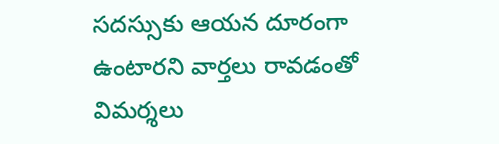సదస్సుకు ఆయన దూరంగా ఉంటారని వార్తలు రావడంతో విమర్శలు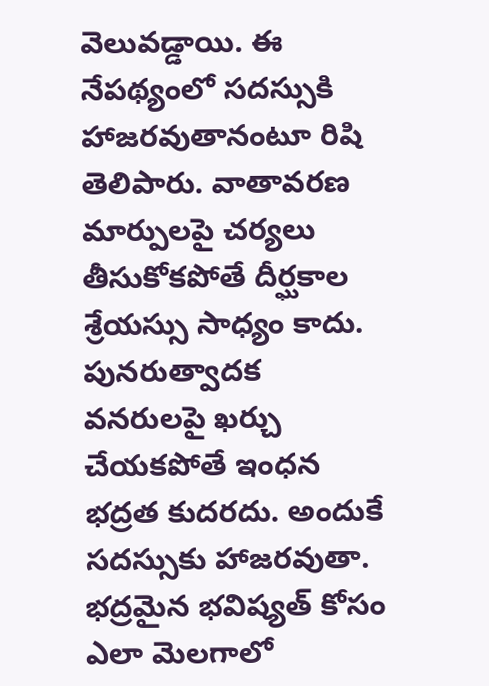వెలువడ్డాయి. ఈ నేపథ్యంలో సదస్సుకి హాజరవుతానంటూ రిషి తెలిపారు. వాతావరణ మార్పులపై చర్యలు తీసుకోకపోతే దీర్ఘకాల శ్రేయస్సు సాధ్యం కాదు. పునరుత్వాదక వనరులపై ఖర్చు చేయకపోతే ఇంధన భద్రత కుదరదు. అందుకే సదస్సుకు హాజరవుతా. భద్రమైన భవిష్యత్‌ కోసం ఎలా మెలగాలో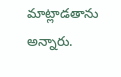మాట్లాడతాను అన్నారు.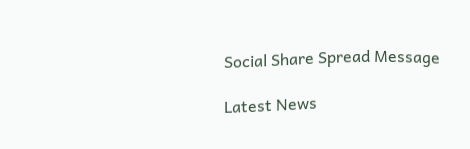Social Share Spread Message

Latest News